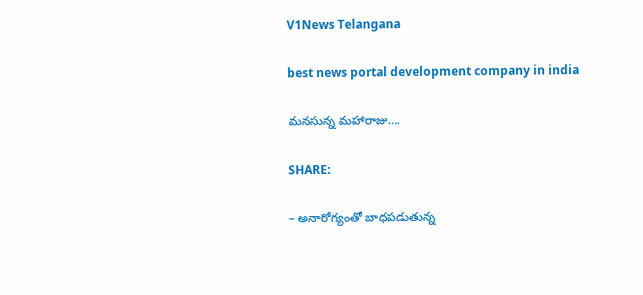V1News Telangana

best news portal development company in india

మనసున్న మహారాజు….

SHARE:

– అనారోగ్యంతో బాధపడుతున్న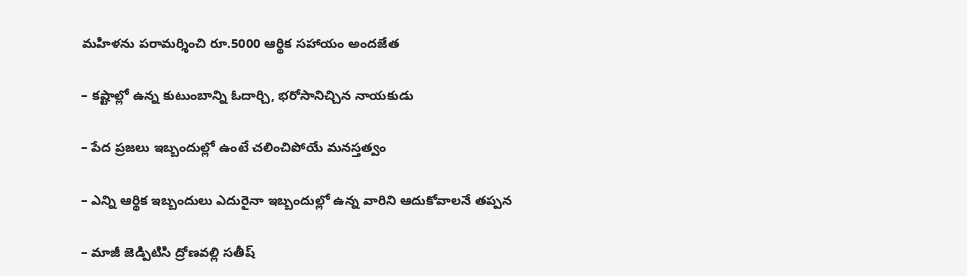మహిళను పరామర్శించి రూ.5000 ఆర్థిక సహాయం అందజేత

– కష్టాల్లో ఉన్న కుటుంబాన్ని ఓదార్చి, భరోసానిచ్చిన నాయకుడు

– పేద ప్రజలు ఇబ్బందుల్లో ఉంటే చలించిపోయే మనస్తత్వం

– ఎన్ని ఆర్థిక ఇబ్బందులు ఎదురైనా ఇబ్బందుల్లో ఉన్న వారిని ఆదుకోవాలనే తప్పన

– మాజీ జెడ్పిటిసి ద్రోణవల్లి సతీష్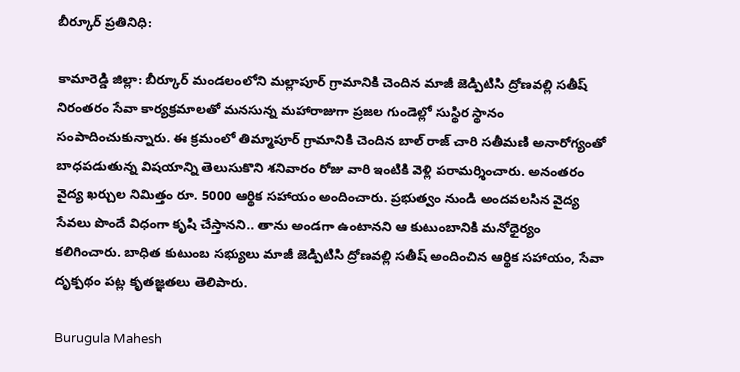బీర్కూర్ ప్రతినిధి:

కామారెడ్డి జిల్లా: బీర్కూర్ మండలంలోని మల్లాపూర్ గ్రామానికి చెందిన మాజీ జెడ్పిటిసి ద్రోణవల్లి సతీష్ నిరంతరం సేవా కార్యక్రమాలతో మనసున్న మహారాజుగా ప్రజల గుండెల్లో సుస్థిర స్థానం సంపాదించుకున్నారు. ఈ క్రమంలో తిమ్మాపూర్ గ్రామానికి చెందిన బాల్ రాజ్ చారి సతీమణి అనారోగ్యంతో బాధపడుతున్న విషయాన్ని తెలుసుకొని శనివారం రోజు వారి ఇంటికి వెళ్లి పరామర్శించారు. అనంతరం వైద్య ఖర్చుల నిమిత్తం రూ. 5000 ఆర్థిక సహాయం అందించారు. ప్రభుత్వం నుండి అందవలసిన వైద్య సేవలు పొందే విధంగా కృషి చేస్తానని.. తాను అండగా ఉంటానని ఆ కుటుంబానికి మనోధైర్యం కలిగించారు. బాధిత కుటుంబ సభ్యులు మాజీ జెడ్పిటిసి ద్రోణవల్లి సతీష్ అందించిన ఆర్థిక సహాయం, సేవా దృక్పథం పట్ల కృతజ్ఞతలు తెలిపారు.

Burugula Mahesh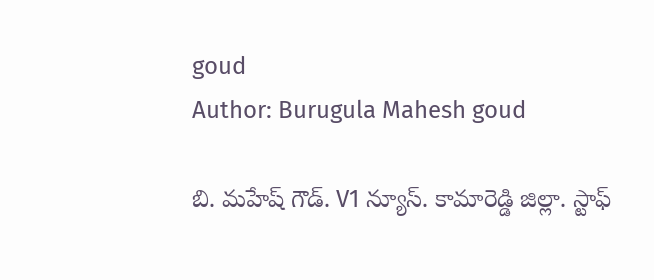goud
Author: Burugula Mahesh goud

బి. మహేష్ గౌడ్. V1 న్యూస్. కామారెడ్డి జిల్లా. స్టాఫ్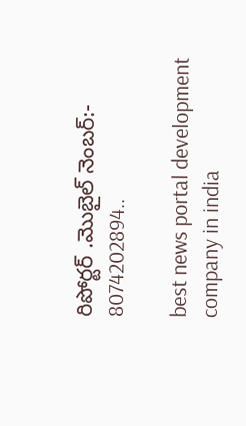రిపోర్టర్ .మొబైల్ నెంబర్:- 8074202894..

best news portal development company in india